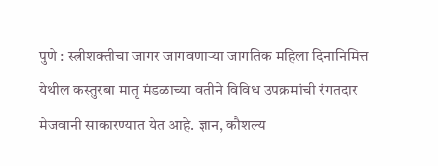पुणे : स्त्रीशक्तीचा जागर जागवणाऱ्या जागतिक महिला दिनानिमित्त येथील कस्तुरबा मातृ मंडळाच्या वतीने विविध उपक्रमांची रंगतदार मेजवानी साकारण्यात येत आहे. ज्ञान, कौशल्य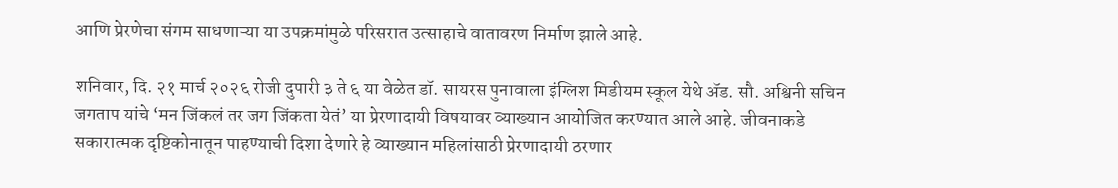आणि प्रेरणेचा संगम साधणाऱ्या या उपक्रमांमुळे परिसरात उत्साहाचे वातावरण निर्माण झाले आहे.

शनिवार, दि. २१ मार्च २०२६ रोजी दुपारी ३ ते ६ या वेळेत डॉ. सायरस पुनावाला इंग्लिश मिडीयम स्कूल येथे ॲड. सौ. अश्विनी सचिन जगताप यांचे ‘मन जिंकलं तर जग जिंकता येतं’ या प्रेरणादायी विषयावर व्याख्यान आयोजित करण्यात आले आहे. जीवनाकडे सकारात्मक दृष्टिकोनातून पाहण्याची दिशा देणारे हे व्याख्यान महिलांसाठी प्रेरणादायी ठरणार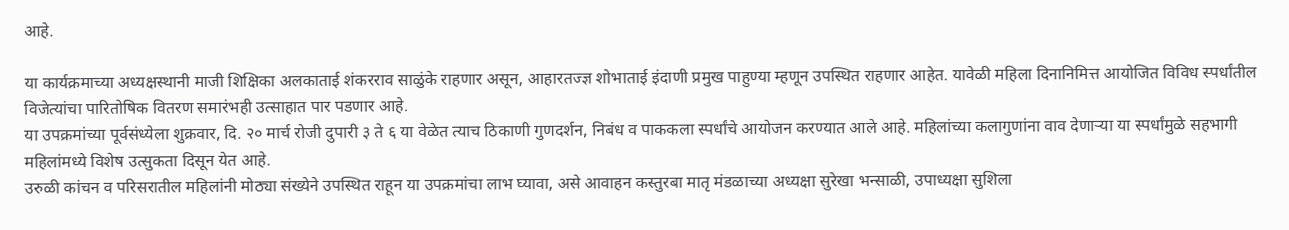आहे.

या कार्यक्रमाच्या अध्यक्षस्थानी माजी शिक्षिका अलकाताई शंकरराव साळुंके राहणार असून, आहारतज्ज्ञ शोभाताई इंदाणी प्रमुख पाहुण्या म्हणून उपस्थित राहणार आहेत. यावेळी महिला दिनानिमित्त आयोजित विविध स्पर्धांतील विजेत्यांचा पारितोषिक वितरण समारंभही उत्साहात पार पडणार आहे.
या उपक्रमांच्या पूर्वसंध्येला शुक्रवार, दि. २० मार्च रोजी दुपारी ३ ते ६ या वेळेत त्याच ठिकाणी गुणदर्शन, निबंध व पाककला स्पर्धांचे आयोजन करण्यात आले आहे. महिलांच्या कलागुणांना वाव देणाऱ्या या स्पर्धांमुळे सहभागी महिलांमध्ये विशेष उत्सुकता दिसून येत आहे.
उरुळी कांचन व परिसरातील महिलांनी मोठ्या संख्येने उपस्थित राहून या उपक्रमांचा लाभ घ्यावा, असे आवाहन कस्तुरबा मातृ मंडळाच्या अध्यक्षा सुरेखा भन्साळी, उपाध्यक्षा सुशिला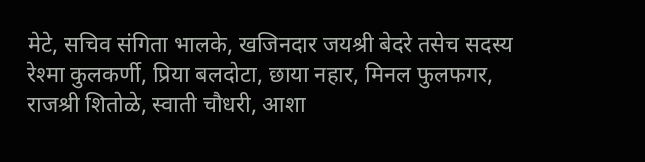मेटे, सचिव संगिता भालके, खजिनदार जयश्री बेदरे तसेच सदस्य रेश्मा कुलकर्णी, प्रिया बलदोटा, छाया नहार, मिनल फुलफगर, राजश्री शितोळे, स्वाती चौधरी, आशा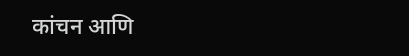कांचन आणि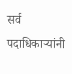सर्व पदाधिकाऱ्यांनी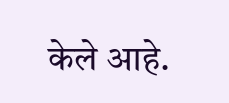केले आहे.